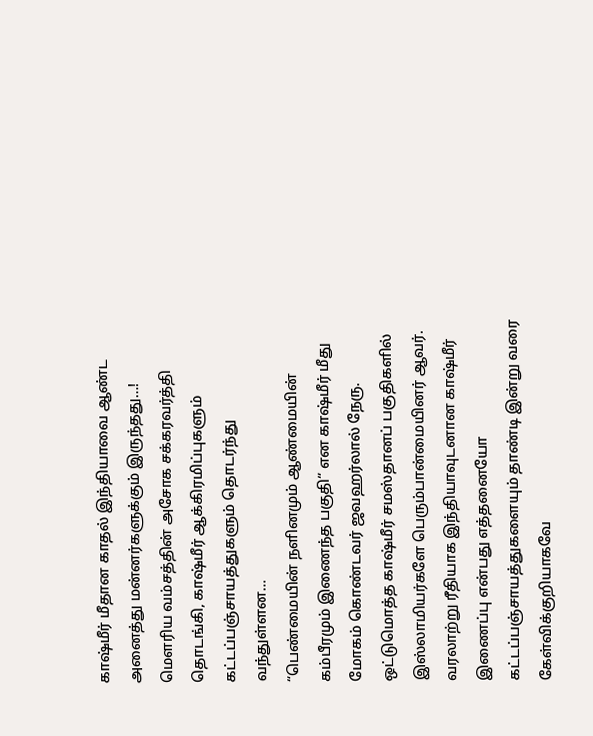காஷ்மீர் மீதான காதல் இந்தியாவை ஆண்ட அனைத்து மன்னர்களுக்கும் இருந்தது…!
மௌரிய வம்சத்தின் அசோக சக்கரவர்த்தி தொடங்கி, காஷ்மீர் ஆக்கிரமிப்புகளும் கட்டப்பஞ்சாயத்துகளும் தொடர்ந்து வந்துள்ளன…
“பெண்மையின் நளினமும் ஆண்மையின் கம்பீரமும் இணைந்த பகுதி“ என காஷ்மீர் மீது மோகம் கொண்டவர் ஜவஹர்லால் நேரு.
ஒட்டுமொத்த காஷ்மீர் சமஸ்தானப் பகுதிகளில் இஸ்லாமியர்களே பெரும்பான்மையினர் ஆவர்.
வரலாற்று ரீதியாக இந்தியாவுடனான காஷ்மீர் இணைப்பு என்பது எத்தனையோ கட்டப்பஞ்சாயத்துகளையும் தாண்டி இன்று வரை கேள்விக்குறியாகவே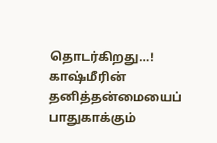தொடர்கிறது…!
காஷ்மீரின் தனித்தன்மையைப் பாதுகாக்கும்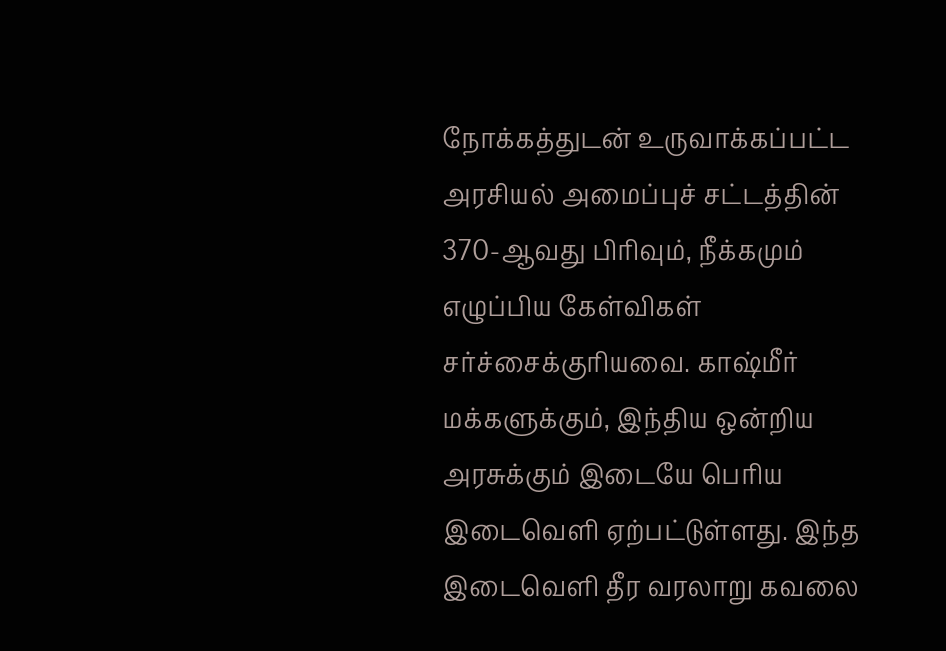நோக்கத்துடன் உருவாக்கப்பட்ட அரசியல் அமைப்புச் சட்டத்தின் 370-ஆவது பிரிவும், நீக்கமும் எழுப்பிய கேள்விகள் சர்ச்சைக்குரியவை. காஷ்மீர் மக்களுக்கும், இந்திய ஒன்றிய அரசுக்கும் இடையே பெரிய இடைவெளி ஏற்பட்டுள்ளது. இந்த இடைவெளி தீர வரலாறு கவலை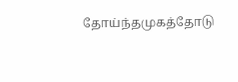தோய்ந்தமுகத்தோடு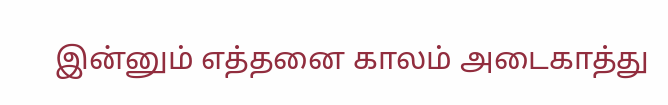இன்னும் எத்தனை காலம் அடைகாத்து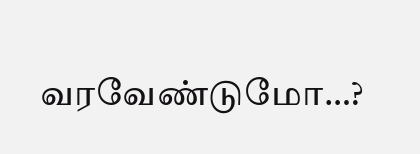வரவேண்டுமோ…?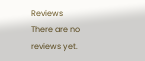Reviews
There are no reviews yet.